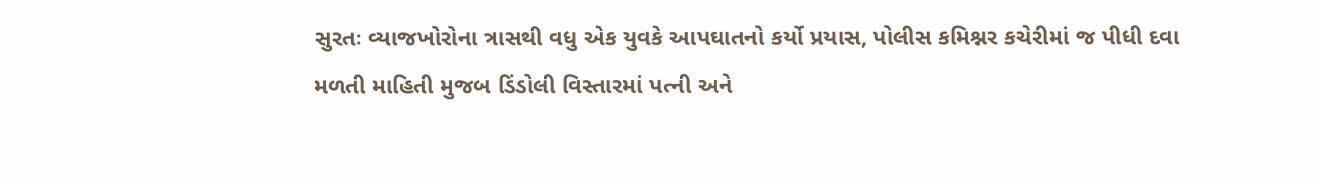સુરતઃ વ્યાજખોરોના ત્રાસથી વધુ એક યુવકે આપઘાતનો કર્યો પ્રયાસ, પોલીસ કમિશ્નર કચેરીમાં જ પીધી દવા
મળતી માહિતી મુજબ ડિંડોલી વિસ્તારમાં પત્ની અને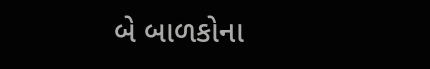બે બાળકોના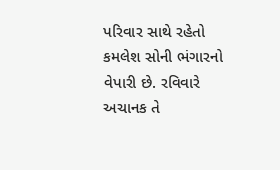પરિવાર સાથે રહેતો કમલેશ સોની ભંગારનો વેપારી છે. રવિવારે અચાનક તે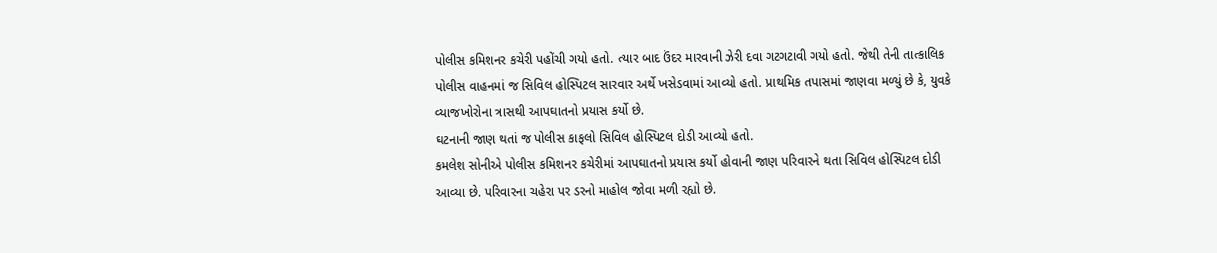પોલીસ કમિશનર કચેરી પહોંચી ગયો હતો. ત્યાર બાદ ઉંદર મારવાની ઝેરી દવા ગટગટાવી ગયો હતો. જેથી તેની તાત્કાલિક પોલીસ વાહનમાં જ સિવિલ હોસ્પિટલ સારવાર અર્થે ખસેડવામાં આવ્યો હતો. પ્રાથમિક તપાસમાં જાણવા મળ્યું છે કે, યુવકે વ્યાજખોરોના ત્રાસથી આપઘાતનો પ્રયાસ કર્યો છે.
ઘટનાની જાણ થતાં જ પોલીસ કાફલો સિવિલ હોસ્પિટલ દોડી આવ્યો હતો.
કમલેશ સોનીએ પોલીસ કમિશનર કચેરીમાં આપઘાતનો પ્રયાસ કર્યો હોવાની જાણ પરિવારને થતા સિવિલ હોસ્પિટલ દોડી આવ્યા છે. પરિવારના ચહેરા પર ડરનો માહોલ જોવા મળી રહ્યો છે.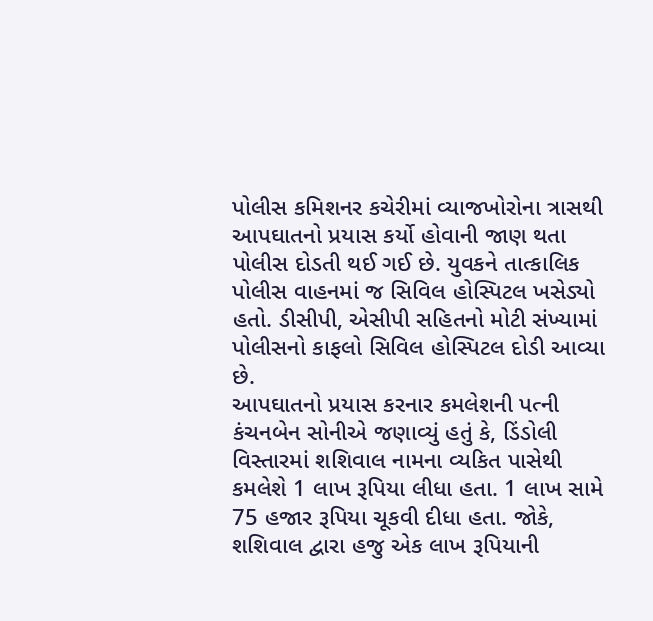પોલીસ કમિશનર કચેરીમાં વ્યાજખોરોના ત્રાસથી આપઘાતનો પ્રયાસ કર્યો હોવાની જાણ થતા પોલીસ દોડતી થઈ ગઈ છે. યુવકને તાત્કાલિક પોલીસ વાહનમાં જ સિવિલ હોસ્પિટલ ખસેડ્યો હતો. ડીસીપી, એસીપી સહિતનો મોટી સંખ્યામાં પોલીસનો કાફલો સિવિલ હોસ્પિટલ દોડી આવ્યા છે.
આપઘાતનો પ્રયાસ કરનાર કમલેશની પત્ની કંચનબેન સોનીએ જણાવ્યું હતું કે, ડિંડોલી વિસ્તારમાં શશિવાલ નામના વ્યકિત પાસેથી કમલેશે 1 લાખ રૂપિયા લીધા હતા. 1 લાખ સામે 75 હજાર રૂપિયા ચૂકવી દીધા હતા. જોકે, શશિવાલ દ્વારા હજુ એક લાખ રૂપિયાની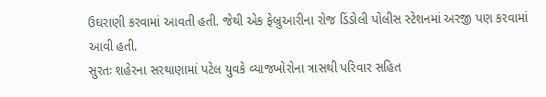ઉઘરાણી કરવામાં આવતી હતી. જેથી એક ફેબ્રુઆરીના રોજ ડિંડોલી પોલીસ સ્ટેશનમાં અરજી પણ કરવામાં આવી હતી.
સુરતઃ શહેરના સરથાણામાં પટેલ યુવકે વ્યાજખોરોના ત્રાસથી પરિવાર સહિત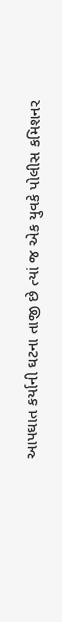આપઘાત કર્યાની ઘટના તાજી છે ત્યાં જ એક યુવકે પોલીસ કમિશનર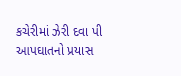કચેરીમાં ઝેરી દવા પી આપઘાતનો પ્રયાસ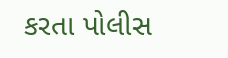કરતા પોલીસ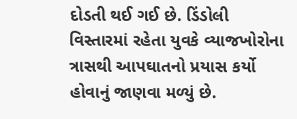દોડતી થઈ ગઈ છે. ડિંડોલી વિસ્તારમાં રહેતા યુવકે વ્યાજખોરોના ત્રાસથી આપઘાતનો પ્રયાસ કર્યો હોવાનું જાણવા મળ્યું છે.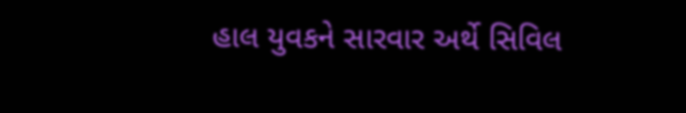હાલ યુવકને સારવાર અર્થે સિવિલ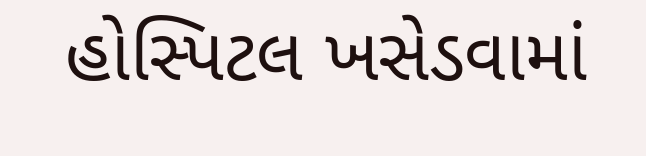હોસ્પિટલ ખસેડવામાં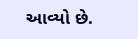આવ્યો છે.